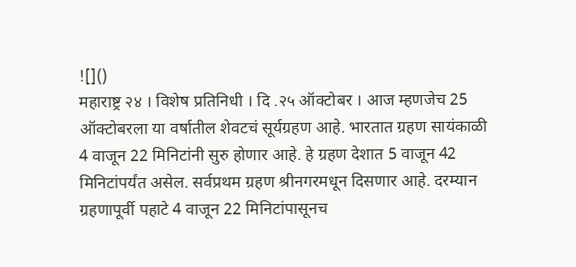![]()
महाराष्ट्र २४ । विशेष प्रतिनिधी । दि .२५ ऑक्टोबर । आज म्हणजेच 25 ऑक्टोबरला या वर्षातील शेवटचं सूर्यग्रहण आहे. भारतात ग्रहण सायंकाळी 4 वाजून 22 मिनिटांनी सुरु होणार आहे. हे ग्रहण देशात 5 वाजून 42 मिनिटांपर्यंत असेल. सर्वप्रथम ग्रहण श्रीनगरमधून दिसणार आहे. दरम्यान ग्रहणापूर्वी पहाटे 4 वाजून 22 मिनिटांपासूनच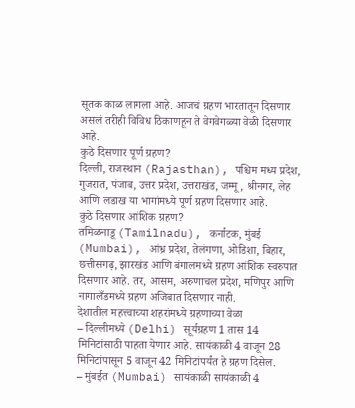सूतक काळ लागला आहे. आजचं ग्रहण भारतातून दिसणार असलं तरीही विविध ठिकाणहून ते वेगवेगळ्या वेळी दिसणार आहे.
कुठे दिसणार पूर्ण ग्रहण?
दिल्ली, राजस्थान (Rajasthan), पश्चिम मध्य प्रदेश, गुजरात, पंजाब, उत्तर प्रदेश, उत्तराखंड, जम्मू, श्रीनगर, लेह आणि लडाख या भागांमध्ये पूर्ण ग्रहण दिसणार आहे.
कुठे दिसणार आंशिक ग्रहण?
तमिळनाडू (Tamilnadu), कर्नाटक, मुंबई (Mumbai), आंध्र प्रदेश, तेलंगणा, ओडिशा, बिहार, छत्तीसगढ़, झारखंड आणि बंगालमध्ये ग्रहण आंशिक स्वरुपात दिसणार आहे. तर, आसम, अरुणाचल प्रदेश, मणिपुर आणि नागालँडमध्ये ग्रहण अजिबात दिसणार नाही.
देशातील महत्त्वाच्या शहरांमध्ये ग्रहणाच्या वेळा
– दिल्लीमध्ये (Delhi) सूर्यग्रहण 1 तास 14 मिनिटांसाठी पाहता येणार आहे. सायंकाळी 4 वाजून 28 मिनिटांपासून 5 वाजून 42 मिनिटांपर्यंत हे ग्रहण दिसेल.
– मुंबईत (Mumbai) सायंकाळी सायंकाळी 4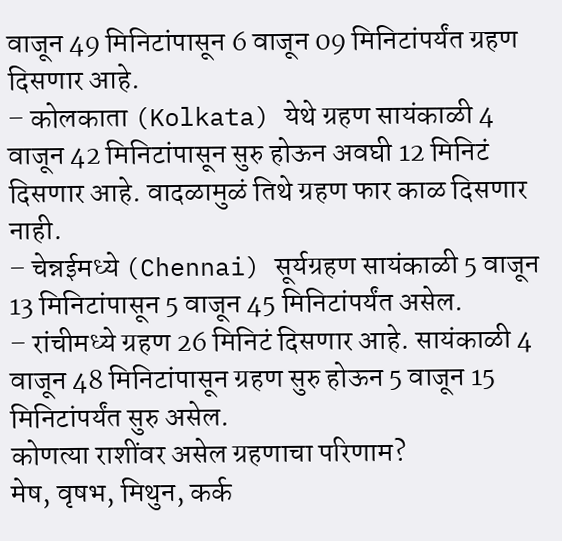वाजून 49 मिनिटांपासून 6 वाजून 09 मिनिटांपर्यंत ग्रहण दिसणार आहे.
– कोलकाता (Kolkata) येथे ग्रहण सायंकाळी 4 वाजून 42 मिनिटांपासून सुरु होऊन अवघी 12 मिनिटं दिसणार आहे. वादळामुळं तिथे ग्रहण फार काळ दिसणार नाही.
– चेन्नईमध्ये (Chennai) सूर्यग्रहण सायंकाळी 5 वाजून 13 मिनिटांपासून 5 वाजून 45 मिनिटांपर्यंत असेल.
– रांचीमध्ये ग्रहण 26 मिनिटं दिसणार आहे. सायंकाळी 4 वाजून 48 मिनिटांपासून ग्रहण सुरु होऊन 5 वाजून 15 मिनिटांपर्यंत सुरु असेल.
कोणत्या राशींवर असेल ग्रहणाचा परिणाम?
मेष, वृषभ, मिथुन, कर्क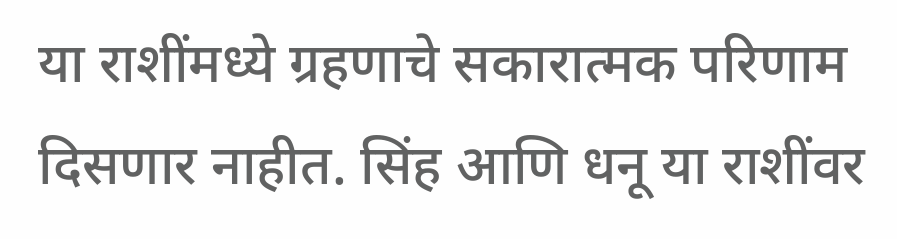या राशींमध्ये ग्रहणाचे सकारात्मक परिणाम दिसणार नाहीत. सिंह आणि धनू या राशींवर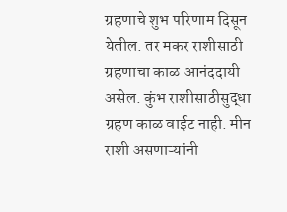ग्रहणाचे शुभ परिणाम दिसून येतील. तर मकर राशीसाठी ग्रहणाचा काळ आनंददायी असेल. कुंभ राशीसाठीसुद्धा ग्रहण काळ वाईट नाही. मीन राशी असणाऱ्यांनी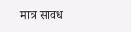मात्र सावध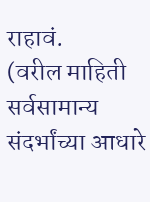राहावं.
(वरील माहिती सर्वसामान्य संदर्भांच्या आधारे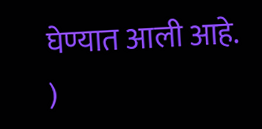घेण्यात आली आहे. )